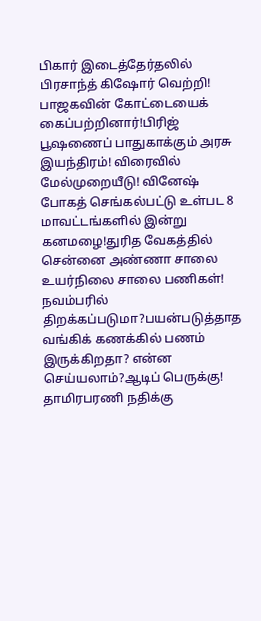பிகார் இடைத்தேர்தலில் பிரசாந்த் கிஷோர் வெற்றி! பாஜகவின் கோட்டையைக் கைப்பற்றினார்!பிரிஜ் பூஷணைப் பாதுகாக்கும் அரசு இயந்திரம்! விரைவில் மேல்முறையீடு! வினேஷ் போகத் செங்கல்பட்டு உள்பட 8 மாவட்டங்களில் இன்று கனமழை!துரித வேகத்தில் சென்னை அண்ணா சாலை உயர்நிலை சாலை பணிகள்! நவம்பரில் திறக்கப்படுமா?பயன்படுத்தாத வங்கிக் கணக்கில் பணம் இருக்கிறதா? என்ன செய்யலாம்?ஆடிப் பெருக்கு! தாமிரபரணி நதிக்கு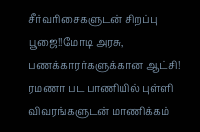சீர்வரிசைகளுடன் சிறப்பு பூஜை!!மோடி அரசு, பணக்காரர்களுக்கான ஆட்சி! ரமணா பட பாணியில் புள்ளி விவரங்களுடன் மாணிக்கம்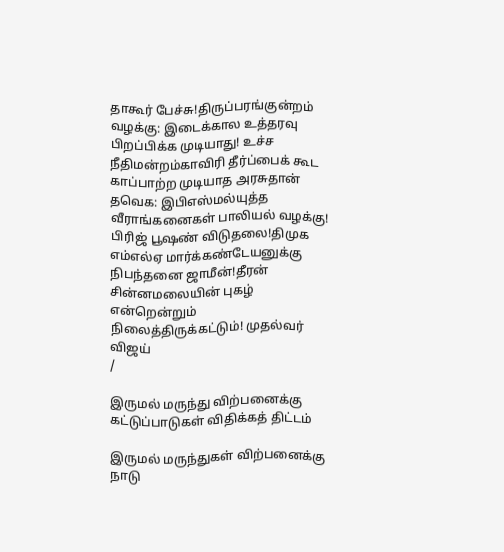தாகூர் பேச்சு!திருப்பரங்குன்றம் வழக்கு: இடைக்கால உத்தரவு பிறப்பிக்க முடியாது! உச்ச நீதிமன்றம்காவிரி தீர்ப்பைக் கூட காப்பாற்ற முடியாத அரசுதான் தவெக: இபிஎஸ்மல்யுத்த வீராங்கனைகள் பாலியல் வழக்கு! பிரிஜ் பூஷண் விடுதலை!திமுக எம்எல்ஏ மார்க்கண்டேயனுக்கு நிபந்தனை ஜாமீன்!தீரன் சின்னமலையின் புகழ் என்றென்றும் நிலைத்திருக்கட்டும்! முதல்வர் விஜய்
/

இருமல் மருந்து விற்பனைக்கு கட்டுப்பாடுகள் விதிக்கத் திட்டம்

இருமல் மருந்துகள் விற்பனைக்கு நாடு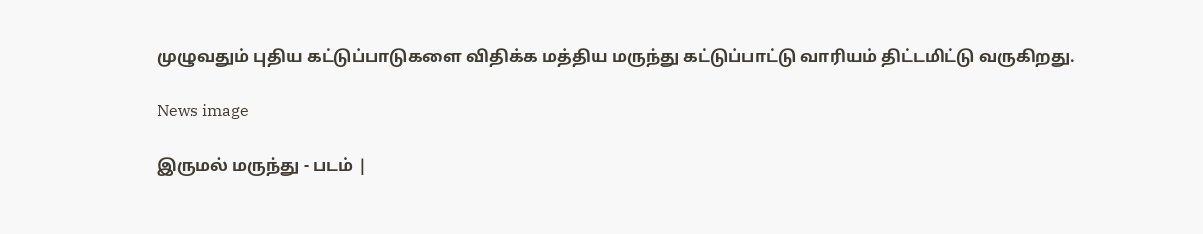முழுவதும் புதிய கட்டுப்பாடுகளை விதிக்க மத்திய மருந்து கட்டுப்பாட்டு வாரியம் திட்டமிட்டு வருகிறது.

News image

இருமல் மருந்து - படம் |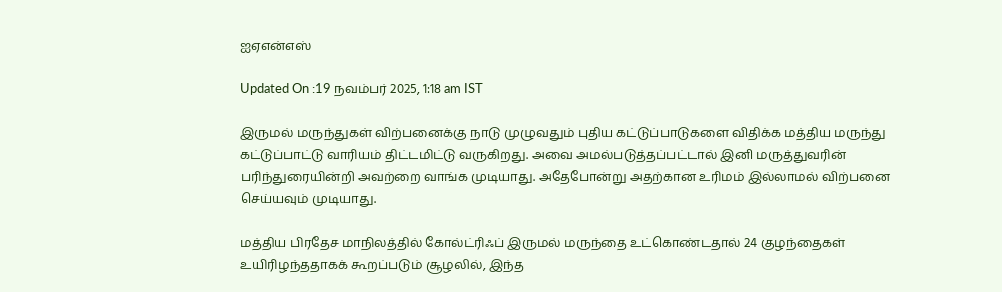ஐஏஎன்எஸ்

Updated On :19 நவம்பர் 2025, 1:18 am IST

இருமல் மருந்துகள் விற்பனைக்கு நாடு முழுவதும் புதிய கட்டுப்பாடுகளை விதிக்க மத்திய மருந்து கட்டுப்பாட்டு வாரியம் திட்டமிட்டு வருகிறது. அவை அமல்படுத்தப்பட்டால் இனி மருத்துவரின் பரிந்துரையின்றி அவற்றை வாங்க முடியாது. அதேபோன்று அதற்கான உரிமம் இல்லாமல் விற்பனை செய்யவும் முடியாது.

மத்திய பிரதேச மாநிலத்தில் கோல்ட்ரிஃப் இருமல் மருந்தை உட்கொண்டதால் 24 குழந்தைகள் உயிரிழந்ததாகக் கூறப்படும் சூழலில், இந்த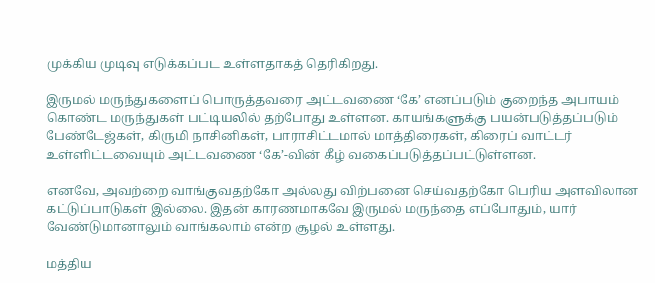முக்கிய முடிவு எடுக்கப்பட உள்ளதாகத் தெரிகிறது.

இருமல் மருந்துகளைப் பொருத்தவரை அட்டவணை ‘கே’ எனப்படும் குறைந்த அபாயம் கொண்ட மருந்துகள் பட்டியலில் தற்போது உள்ளன. காயங்களுக்கு பயன்படுத்தப்படும் பேண்டேஜ்கள், கிருமி நாசினிகள், பாராசிட்டமால் மாத்திரைகள், கிரைப் வாட்டர் உள்ளிட்டவையும் அட்டவணை ‘கே’-வின் கீழ் வகைப்படுத்தப்பட்டுள்ளன.

எனவே, அவற்றை வாங்குவதற்கோ அல்லது விற்பனை செய்வதற்கோ பெரிய அளவிலான கட்டுப்பாடுகள் இல்லை. இதன் காரணமாகவே இருமல் மருந்தை எப்போதும், யார் வேண்டுமானாலும் வாங்கலாம் என்ற சூழல் உள்ளது.

மத்திய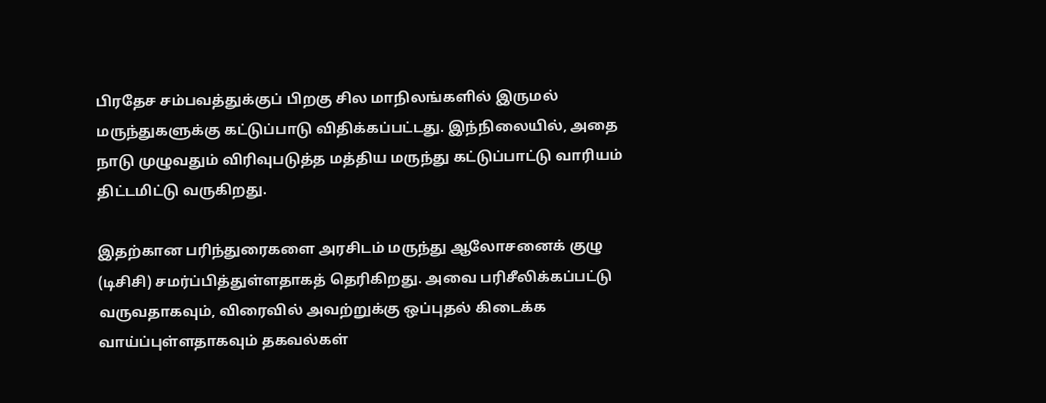பிரதேச சம்பவத்துக்குப் பிறகு சில மாநிலங்களில் இருமல் மருந்துகளுக்கு கட்டுப்பாடு விதிக்கப்பட்டது. இந்நிலையில், அதை நாடு முழுவதும் விரிவுபடுத்த மத்திய மருந்து கட்டுப்பாட்டு வாரியம் திட்டமிட்டு வருகிறது.

இதற்கான பரிந்துரைகளை அரசிடம் மருந்து ஆலோசனைக் குழு (டிசிசி) சமர்ப்பித்துள்ளதாகத் தெரிகிறது. அவை பரிசீலிக்கப்பட்டு வருவதாகவும், விரைவில் அவற்றுக்கு ஒப்புதல் கிடைக்க வாய்ப்புள்ளதாகவும் தகவல்கள்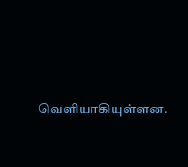வெளியாகியுள்ளன.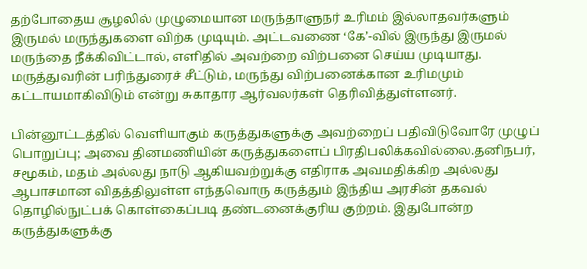தற்போதைய சூழலில் முழுமையான மருந்தாளுநர் உரிமம் இல்லாதவர்களும் இருமல் மருந்துகளை விற்க முடியும். அட்டவணை ‘கே’-வில் இருந்து இருமல் மருந்தை நீக்கிவிட்டால், எளிதில் அவற்றை விற்பனை செய்ய முடியாது. மருத்துவரின் பரிந்துரைச் சீட்டும், மருந்து விற்பனைக்கான உரிமமும் கட்டாயமாகிவிடும் என்று சுகாதார ஆர்வலர்கள் தெரிவித்துள்ளனர்.

பின்னூட்டத்தில் வெளியாகும் கருத்துகளுக்கு அவற்றைப் பதிவிடுவோரே முழுப் பொறுப்பு; அவை தினமணியின் கருத்துகளைப் பிரதிபலிக்கவில்லை.தனிநபர், சமூகம், மதம் அல்லது நாடு ஆகியவற்றுக்கு எதிராக அவமதிக்கிற அல்லது ஆபாசமான விதத்திலுள்ள எந்தவொரு கருத்தும் இந்திய அரசின் தகவல் தொழில்நுட்பக் கொள்கைப்படி தண்டனைக்குரிய குற்றம். இதுபோன்ற கருத்துகளுக்கு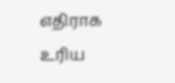எதிராக உரிய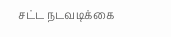சட்ட நடவடிக்கை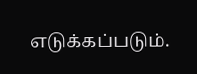எடுக்கப்படும்.